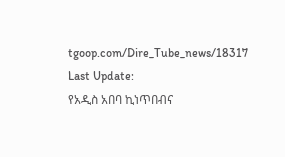tgoop.com/Dire_Tube_news/18317
Last Update:
የአዲስ አበባ ኪነጥበብና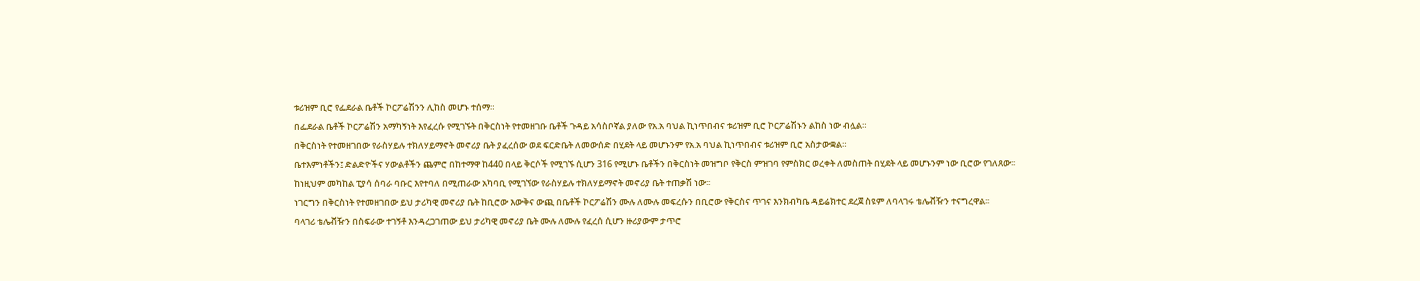ቱሪዝም ቢሮ የፌደራል ቤቶች ኮርፖሬሽንን ሊከስ መሆኑ ተሰማ።
በፌደራል ቤቶች ኮርፖሬሽን አማካኝነት እየፈረሱ የሚገኙት በቅርስነት የተመዘገቡ ቤቶች ጉዳይ አሳስቦኛል ያለው የአ.አ ባህል ኪነጥበብና ቱሪዝም ቢሮ ኮርፖሬሽኑን ልከስ ነው ብሏል።
በቅርስነት የተመዘገበው የራስሃይሉ ተክለሃይማኖት መኖሪያ ቤት ያፈረሰው ወደ ፍርድቤት ለመውሰድ በሂደት ላይ መሆኑንም የአ.አ ባህል ኪነጥበብና ቱሪዝም ቢሮ አስታውቋል።
ቤተእምነቶችን፤ ድልድዮችና ሃውልቶችን ጨምሮ በከተማዋ ከ440 በላይ ቅርሶች የሚገኙ ሲሆን 316 የሚሆኑ ቤቶችን በቅርስነት መዝግቦ የቅርስ ምዝገባ የምስክር ወረቀት ለመስጠት በሂደት ላይ መሆኑንም ነው ቢሮው የገለጸው፡፡
ከነዚህም መካከል ፒያሳ ሰባራ ባቡር እየተባለ በሚጠራው አካባቢ የሚገኘው የራስሃይሉ ተክለሃይማኖት መኖሪያ ቤት ተጠቃሽ ነው፡፡
ነገርግን በቅርስነት የተመዘገበው ይህ ታሪካዊ መኖሪያ ቤት ከቢሮው እውቅና ውጪ በቤቶች ኮርፖሬሽን ሙሉ ለሙሉ መፍረሱን በቢሮው የቅርስና ጥገና እንክብካቤ ዳይሬክተር ደረጀ ስዩም ለባላገሩ ቴሌቭዥን ተናግረዋል፡፡
ባላገሪ ቴሌቭዥን በስፍራው ተገኝቶ እንዳረጋገጠው ይህ ታሪካዊ መኖሪያ ቤት ሙሉ ለሙሉ የፈረሰ ሲሆን ዙሪያውም ታጥሮ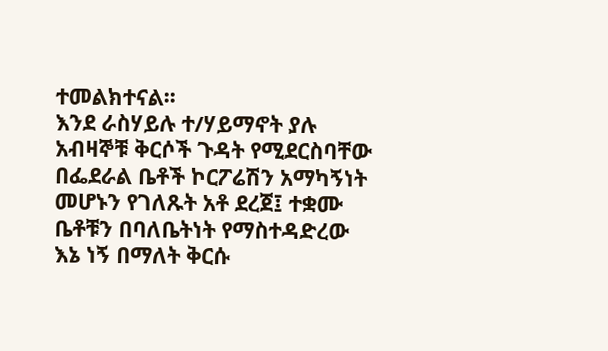ተመልክተናል፡፡
እንደ ራስሃይሉ ተ/ሃይማኖት ያሉ አብዛኞቹ ቅርሶች ጉዳት የሚደርስባቸው በፌደራል ቤቶች ኮርፖሬሽን አማካኝነት መሆኑን የገለጹት አቶ ደረጀ፤ ተቋሙ ቤቶቹን በባለቤትነት የማስተዳድረው እኔ ነኝ በማለት ቅርሱ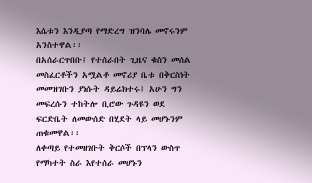እሴቱን እንዲያጣ የማድረግ ዝንባሌ መኖሩንም አንስተዋል፡፡
በአሰራርጥበቡ፤ የተሰራበት ጊዜና ቁስን መሰል መስፈርቶችን አሟልቶ መኖሪያ ቤቱ በቅርስነት መመዝገቡን ያነሱት ዳይሬክተሩ፤ አሁን ግን መፍረሱን ተከትሎ ቢሮው ጉዳዩን ወደ ፍርድቤት ለመውሰድ በሂደት ላይ መሆኑንም ጠቁመዋል፡፡
ለቀጣይ የተመዘገቡት ቅርሶች በፕላን ውስጥ የማካተት ስራ እየተሰራ መሆኑን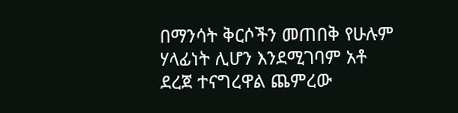በማንሳት ቅርሶችን መጠበቅ የሁሉም ሃላፊነት ሊሆን እንደሚገባም አቶ ደረጀ ተናግረዋል ጨምረው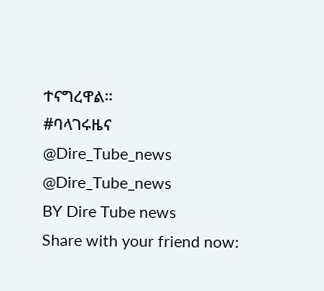ተናግረዋል፡፡
#ባላገሩዜና
@Dire_Tube_news
@Dire_Tube_news
BY Dire Tube news
Share with your friend now: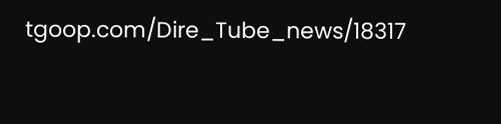tgoop.com/Dire_Tube_news/18317